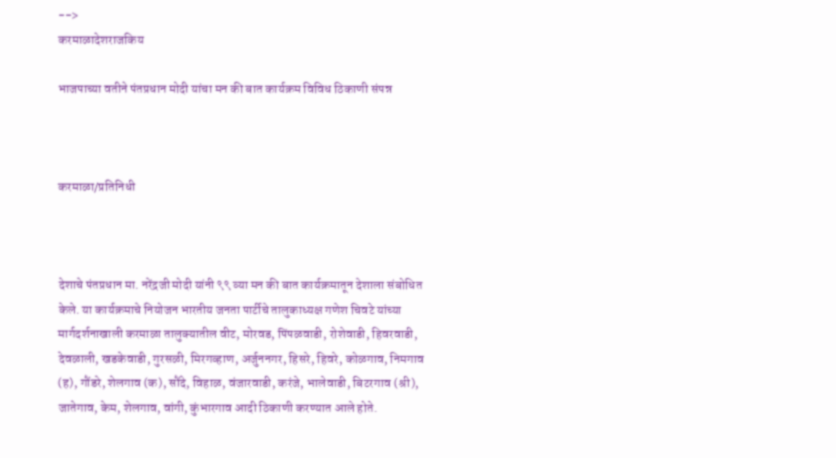-->
करमाळादेशराजकिय

भाजपाच्या वतीने पंतप्रधान मोदी यांचा मन की बात कार्यक्रम विविध ठिकाणी संपन्न



करमाळा/प्रतिनिधी



देशाचे पंतप्रधान मा. नरेंद्रजी मोदी यांनी ९९ व्या मन की बात कार्यक्रमातून देशाला संबोधित केले. या कार्यक्रमाचे नियोजन भारतीय जनता पार्टीचे तालुकाध्यक्ष गणेश चिवटे यांच्या मार्गदर्शनाखाली करमाळा तालुक्यातील वीट, मोरवड, पिंपळवाडी, रोशेवाडी, हिवरवाडी, देवळाली, खडकेवाडी, गुरसळी, मिरगव्हाण, अर्जुननगर, हिसरे, हिवरे, कोळगाव, निमगाव (ह), गौंडरे, शेलगाव (क), सौंदे, विहाळ, वंजारवाडी, करंजे, भालेवाडी, बिटरगाव (श्री), जातेगाव, केम, शेलगाव, वांगी, कुंभारगाव आदी ठिकाणी करण्यात आले होते.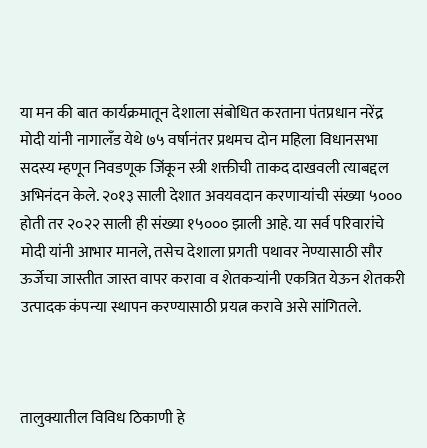या मन की बात कार्यक्रमातून देशाला संबोधित करताना पंतप्रधान नरेंद्र मोदी यांनी नागालँड येथे ७५ वर्षानंतर प्रथमच दोन महिला विधानसभा सदस्य म्हणून निवडणूक जिंकून स्त्री शक्तीची ताकद दाखवली त्याबद्दल अभिनंदन केले. २०१३ साली देशात अवयवदान करणाऱ्यांची संख्या ५००० होती तर २०२२ साली ही संख्या १५००० झाली आहे. या सर्व परिवारांचे मोदी यांनी आभार मानले, तसेच देशाला प्रगती पथावर नेण्यासाठी सौर ऊर्जेचा जास्तीत जास्त वापर करावा व शेतकऱ्यांनी एकत्रित येऊन शेतकरी उत्पादक कंपन्या स्थापन करण्यासाठी प्रयत्न करावे असे सांगितले.



तालुक्यातील विविध ठिकाणी हे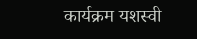कार्यक्रम यशस्वी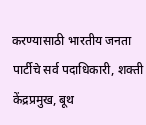करण्यासाठी भारतीय जनता पार्टीचे सर्व पदाधिकारी, शक्ती केंद्रप्रमुख, बूथ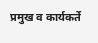प्रमुख व कार्यकर्ते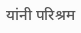यांनी परिश्रम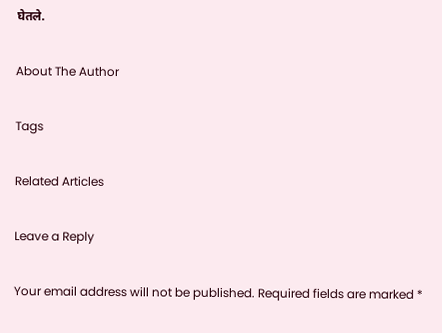घेतले.

About The Author

Tags

Related Articles

Leave a Reply

Your email address will not be published. Required fields are marked *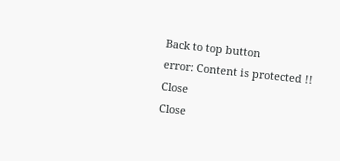Back to top button
error: Content is protected !!
Close
Close